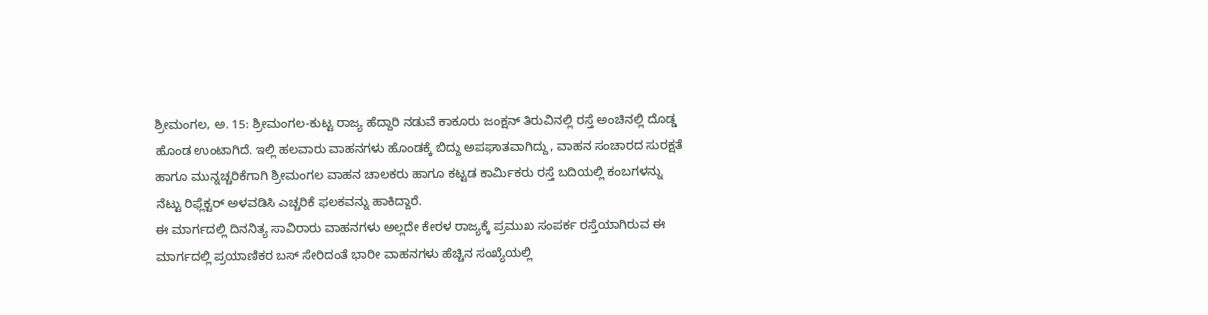ಶ್ರೀಮಂಗಲ, ಅ. 15: ಶ್ರೀಮಂಗಲ-ಕುಟ್ಟ ರಾಜ್ಯ ಹೆದ್ದಾರಿ ನಡುವೆ ಕಾಕೂರು ಜಂಕ್ಷನ್ ತಿರುವಿನಲ್ಲಿ ರಸ್ತೆ ಅಂಚಿನಲ್ಲಿ ದೊಡ್ಡ ಹೊಂಡ ಉಂಟಾಗಿದೆ. ಇಲ್ಲಿ ಹಲವಾರು ವಾಹನಗಳು ಹೊಂಡಕ್ಕೆ ಬಿದ್ದು ಅಪಘಾತವಾಗಿದ್ದು, ವಾಹನ ಸಂಚಾರದ ಸುರಕ್ಷತೆ ಹಾಗೂ ಮುನ್ನಚ್ಚರಿಕೆಗಾಗಿ ಶ್ರೀಮಂಗಲ ವಾಹನ ಚಾಲಕರು ಹಾಗೂ ಕಟ್ಟಡ ಕಾರ್ಮಿಕರು ರಸ್ತೆ ಬದಿಯಲ್ಲಿ ಕಂಬಗಳನ್ನು ನೆಟ್ಟು ರಿಫ್ಲೆಕ್ಟರ್ ಅಳವಡಿಸಿ ಎಚ್ಚರಿಕೆ ಫಲಕವನ್ನು ಹಾಕಿದ್ದಾರೆ.
ಈ ಮಾರ್ಗದಲ್ಲಿ ದಿನನಿತ್ಯ ಸಾವಿರಾರು ವಾಹನಗಳು ಅಲ್ಲದೇ ಕೇರಳ ರಾಜ್ಯಕ್ಕೆ ಪ್ರಮುಖ ಸಂಪರ್ಕ ರಸ್ತೆಯಾಗಿರುವ ಈ ಮಾರ್ಗದಲ್ಲಿ ಪ್ರಯಾಣಿಕರ ಬಸ್ ಸೇರಿದಂತೆ ಭಾರೀ ವಾಹನಗಳು ಹೆಚ್ಚಿನ ಸಂಖ್ಯೆಯಲ್ಲಿ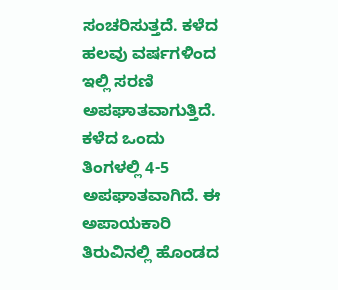ಸಂಚರಿಸುತ್ತದೆ. ಕಳೆದ ಹಲವು ವರ್ಷಗಳಿಂದ ಇಲ್ಲಿ ಸರಣಿ ಅಪಘಾತವಾಗುತ್ತಿದೆ. ಕಳೆದ ಒಂದು ತಿಂಗಳಲ್ಲಿ 4-5 ಅಪಘಾತವಾಗಿದೆ. ಈ ಅಪಾಯಕಾರಿ ತಿರುವಿನಲ್ಲಿ ಹೊಂಡದ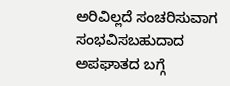ಅರಿವಿಲ್ಲದೆ ಸಂಚರಿಸುವಾಗ ಸಂಭವಿಸಬಹುದಾದ ಅಪಘಾತದ ಬಗ್ಗೆ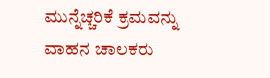ಮುನ್ನೆಚ್ಚರಿಕೆ ಕ್ರಮವನ್ನು ವಾಹನ ಚಾಲಕರು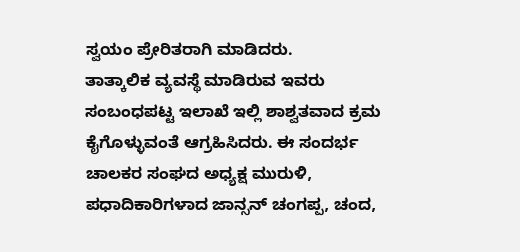ಸ್ವಯಂ ಪ್ರೇರಿತರಾಗಿ ಮಾಡಿದರು.
ತಾತ್ಕಾಲಿಕ ವ್ಯವಸ್ಥೆ ಮಾಡಿರುವ ಇವರು ಸಂಬಂಧಪಟ್ಟ ಇಲಾಖೆ ಇಲ್ಲಿ ಶಾಶ್ವತವಾದ ಕ್ರಮ ಕೈಗೊಳ್ಳುವಂತೆ ಆಗ್ರಹಿಸಿದರು. ಈ ಸಂದರ್ಭ ಚಾಲಕರ ಸಂಘದ ಅಧ್ಯಕ್ಷ ಮುರುಳಿ, ಪಧಾದಿಕಾರಿಗಳಾದ ಜಾನ್ಸನ್ ಚಂಗಪ್ಪ, ಚಂದ,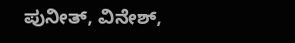ಪುನೀತ್, ವಿನೇಶ್,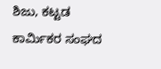ಶಿಜು, ಕಟ್ಟಡ ಕಾರ್ಮಿಕರ ಸಂಘದ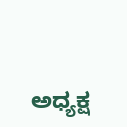ಅಧ್ಯಕ್ಷ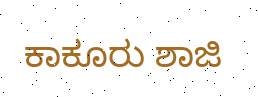ಕಾಕೂರು ಶಾಜಿ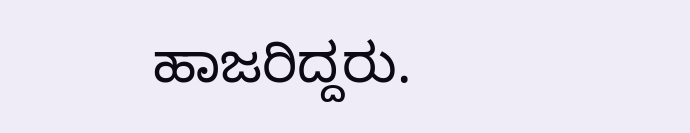ಹಾಜರಿದ್ದರು.